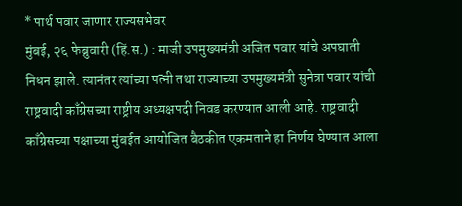* पार्थ पवार जाणार राज्यसभेवर
मुंबई, २६ फेब्रुवारी (हिं.स.) : माजी उपमुख्यमंत्री अजित पवार यांचे अपघाती निधन झाले. त्यानंतर त्यांच्या पत्नी तथा राज्याच्या उपमुख्यमंत्री सुनेत्रा पवार यांची राष्ट्रवादी काँग्रेसच्या राष्ट्रीय अध्यक्षपदी निवड करण्यात आली आहे. राष्ट्रवादी काँग्रेसच्या पक्षाच्या मुंबईत आयोजित बैठकीत एकमताने हा निर्णय घेण्यात आला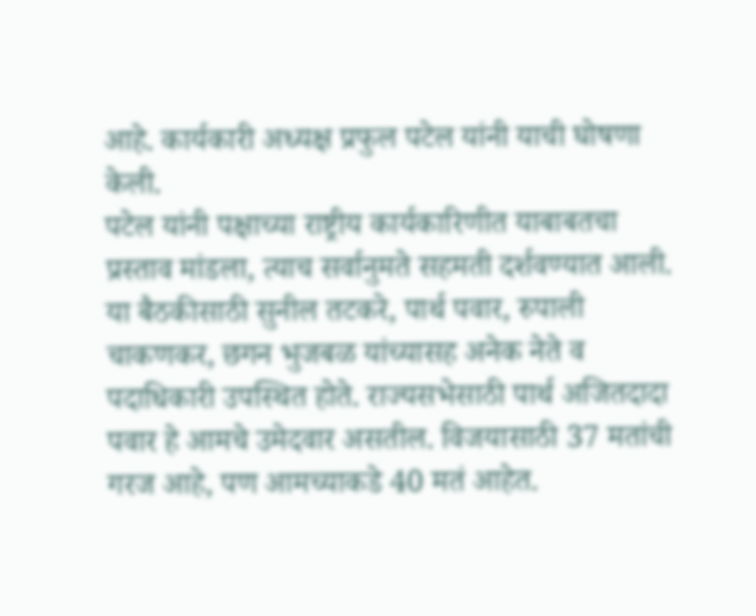आहे. कार्यकारी अध्यक्ष प्रफुल पटेल यांनी याची घोषणा केली.
पटेल यांनी पक्षाच्या राष्ट्रीय कार्यकारिणीत याबाबतचा प्रस्ताव मांडला, त्याच सर्वानुमते सहमती दर्शवण्यात आली. या बैठकीसाठी सुनील तटकरे, पार्थ पवार, रुपाली चाकणकर, छगन भुजबळ यांच्यासह अनेक नेते व पदाधिकारी उपस्थित होते. राज्यसभेसाठी पार्थ अजितदादा पवार हे आमचे उमेदवार असतील. विजयासाठी 37 मतांची गरज आहे, पण आमच्याकडे 40 मतं आहेत.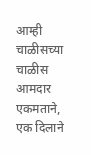आम्ही चाळीसच्या चाळीस आमदार एकमताने, एक दिलाने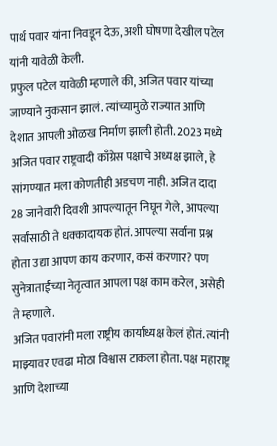पार्थ पवार यांना निवडून देऊ, अशी घोषणा देखील पटेल यांनी यावेळी केली.
प्रफुल पटेल यावेळी म्हणाले की, अजित पवार यांच्या जाण्याने नुकसान झालं. त्यांच्यामुळे राज्यात आणि देशात आपली ओळख निर्माण झाली होती. 2023 मध्ये अजित पवार राष्ट्रवादी काँग्रेस पक्षाचे अध्यक्ष झाले, हे सांगण्यात मला कोणतीही अडचण नाही. अजित दादा 28 जानेवारी दिवशी आपल्यातून निघून गेले, आपल्या सर्वांसाठी ते धक्कादायक होतं. आपल्या सर्वाना प्रश्न होता उद्या आपण काय करणार, कसं करणार? पण सुनेत्राताईंच्या नेतृत्वात आपला पक्ष काम करेल, असेही ते म्हणाले.
अजित पवारांनी मला राष्ट्रीय कार्याध्यक्ष केलं होतं. त्यांनी माझ्यावर एवढा मोठा विश्वास टाकला होता. पक्ष महाराष्ट्र आणि देशाच्या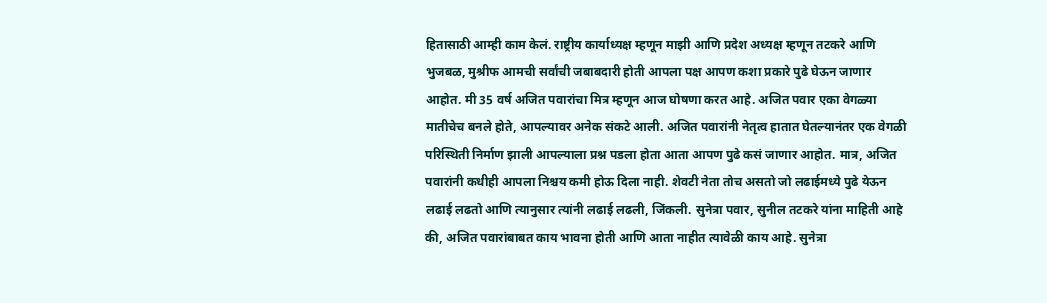हितासाठी आम्ही काम केलं. राष्ट्रीय कार्याध्यक्ष म्हणून माझी आणि प्रदेश अध्यक्ष म्हणून तटकरे आणि भुजबळ, मुश्रीफ आमची सर्वांची जबाबदारी होती आपला पक्ष आपण कशा प्रकारे पुढे घेऊन जाणार आहोत. मी 35 वर्ष अजित पवारांचा मित्र म्हणून आज घोषणा करत आहे. अजित पवार एका वेगळ्या मातीचेच बनले होते, आपल्यावर अनेक संकटे आली. अजित पवारांनी नेतृत्व हातात घेतल्यानंतर एक वेगळी परिस्थिती निर्माण झाली आपल्याला प्रश्न पडला होता आता आपण पुढे कसं जाणार आहोत. मात्र, अजित पवारांनी कधीही आपला निश्चय कमी होऊ दिला नाही. शेवटी नेता तोच असतो जो लढाईमध्ये पुढे येऊन लढाई लढतो आणि त्यानुसार त्यांनी लढाई लढली, जिंकली. सुनेत्रा पवार, सुनील तटकरे यांना माहिती आहे की, अजित पवारांबाबत काय भावना होती आणि आता नाहीत त्यावेळी काय आहे. सुनेत्रा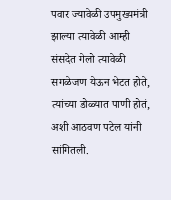पवार ज्यावेळी उपमुख्यमंत्री झाल्या त्यावेळी आम्ही संसदेत गेलो त्यावेळी सगळेजण येऊन भेटत होते, त्यांच्या डोळ्यात पाणी होतं, अशी आठवण पटेल यांनी सांगितली.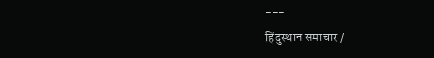---
हिंदुस्थान समाचार /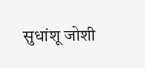सुधांशू जोशी